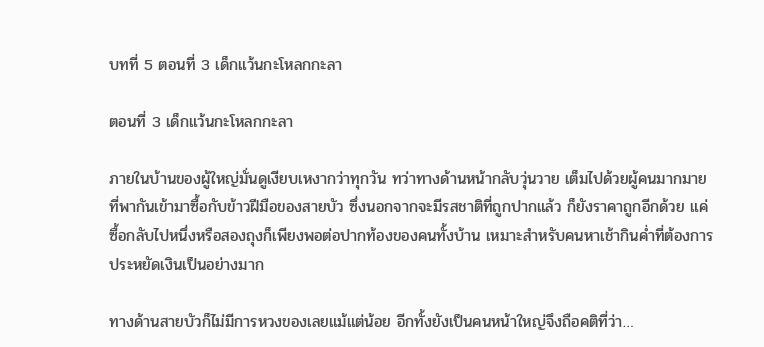บทที่ 5 ตอนที่ 3 เด็กแว้นกะโหลกกะลา

ตอนที่ 3 เด็กแว้นกะโหลกกะลา

ภายในบ้านของผู้ใหญ่มั่นดูเงียบเหงากว่าทุกวัน ทว่าทางด้านหน้ากลับวุ่นวาย เต็มไปด้วยผู้คนมากมายที่พากันเข้ามาซื้อกับข้าวฝีมือของสายบัว ซึ่งนอกจากจะมีรสชาติที่ถูกปากแล้ว ก็ยังราคาถูกอีกด้วย แค่ซื้อกลับไปหนึ่งหรือสองถุงก็เพียงพอต่อปากท้องของคนทั้งบ้าน เหมาะสำหรับคนหาเช้ากินค่ำที่ต้องการประหยัดเงินเป็นอย่างมาก

ทางด้านสายบัวก็ไม่มีการหวงของเลยแม้แต่น้อย อีกทั้งยังเป็นคนหน้าใหญ่จึงถือคติที่ว่า…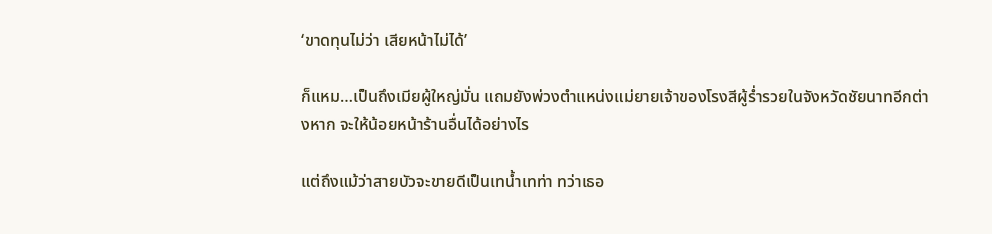‘ขาดทุนไม่ว่า เสียหน้าไม่ได้’

ก็แหม…เป็นถึงเมียผู้ใหญ่มั่น แถมยังพ่วงตำแหน่งแม่ยายเจ้าของโรงสีผู้ร่ำรวยในจังหวัดชัยนาทอีกต่างหาก จะให้น้อยหน้าร้านอื่นได้อย่างไร

แต่ถึงแม้ว่าสายบัวจะขายดีเป็นเทน้ำเทท่า ทว่าเธอ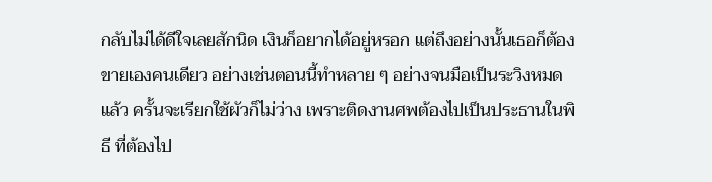กลับไม่ได้ดีใจเลยสักนิด เงินก็อยากได้อยู่หรอก แต่ถึงอย่างนั้นเธอก็ต้องขายเองคนเดียว อย่างเช่นตอนนี้ทำหลาย ๆ อย่างจนมือเป็นระวิงหมดแล้ว ครั้นจะเรียกใช้ผัวก็ไม่ว่าง เพราะติดงานศพต้องไปเป็นประธานในพิธี ที่ต้องไป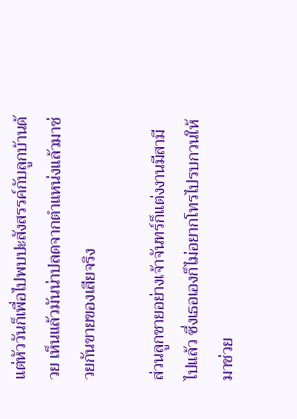แต่หัววันก็เพื่อไปพบปะสังสรรค์กับลูกบ้านด้วย เห็นแล้วมันน่าปลดจากตำแหน่งแล้วมาช่วยกันขายของเสียจริง

ส่วนลูกชายอย่างเจ้าจันทร์ก็แต่งงานมีสามีไปแล้ว ซึ่งเธอเองก็ไม่อยากโทรไปรบกวนให้มาช่วย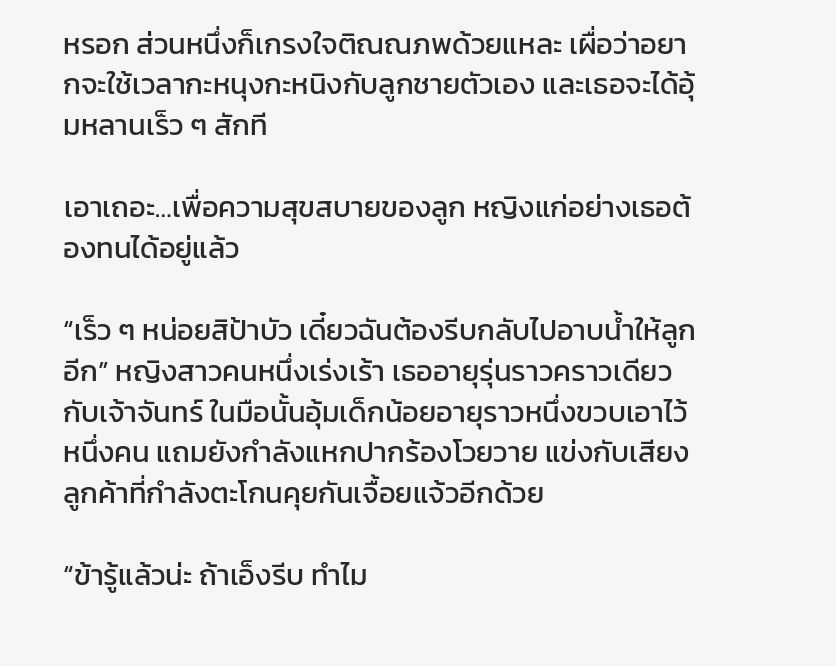หรอก ส่วนหนึ่งก็เกรงใจติณณภพด้วยแหละ เผื่อว่าอยากจะใช้เวลากะหนุงกะหนิงกับลูกชายตัวเอง และเธอจะได้อุ้มหลานเร็ว ๆ สักที

เอาเถอะ…เพื่อความสุขสบายของลูก หญิงแก่อย่างเธอต้องทนได้อยู่แล้ว

“เร็ว ๆ หน่อยสิป้าบัว เดี๋ยวฉันต้องรีบกลับไปอาบน้ำให้ลูกอีก” หญิงสาวคนหนึ่งเร่งเร้า เธออายุรุ่นราวคราวเดียวกับเจ้าจันทร์ ในมือนั้นอุ้มเด็กน้อยอายุราวหนึ่งขวบเอาไว้หนึ่งคน แถมยังกำลังแหกปากร้องโวยวาย แข่งกับเสียงลูกค้าที่กำลังตะโกนคุยกันเจื้อยแจ้วอีกด้วย

“ข้ารู้แล้วน่ะ ถ้าเอ็งรีบ ทำไม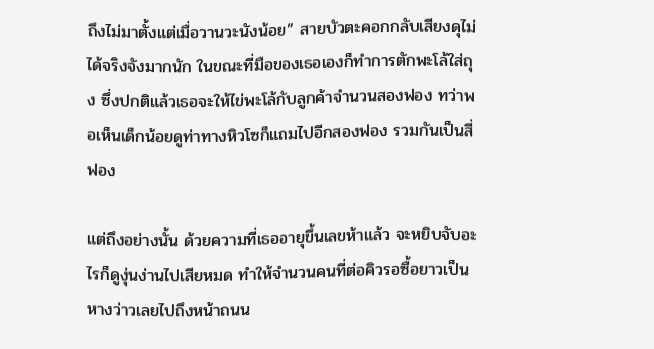ถึงไม่มาตั้งแต่เมื่อวานวะนังน้อย” สายบัวตะคอกกลับเสียงดุไม่ได้จริงจังมากนัก ในขณะที่มือของเธอเองก็ทำการตักพะโล้ใส่ถุง ซึ่งปกติแล้วเธอจะให้ไข่พะโล้กับลูกค้าจำนวนสองฟอง ทว่าพอเห็นเด็กน้อยดูท่าทางหิวโซก็แถมไปอีกสองฟอง รวมกันเป็นสี่ฟอง

แต่ถึงอย่างนั้น ด้วยความที่เธออายุขึ้นเลขห้าแล้ว จะหยิบจับอะไรก็ดูงุ่นง่านไปเสียหมด ทำให้จำนวนคนที่ต่อคิวรอซื้อยาวเป็นหางว่าวเลยไปถึงหน้าถนน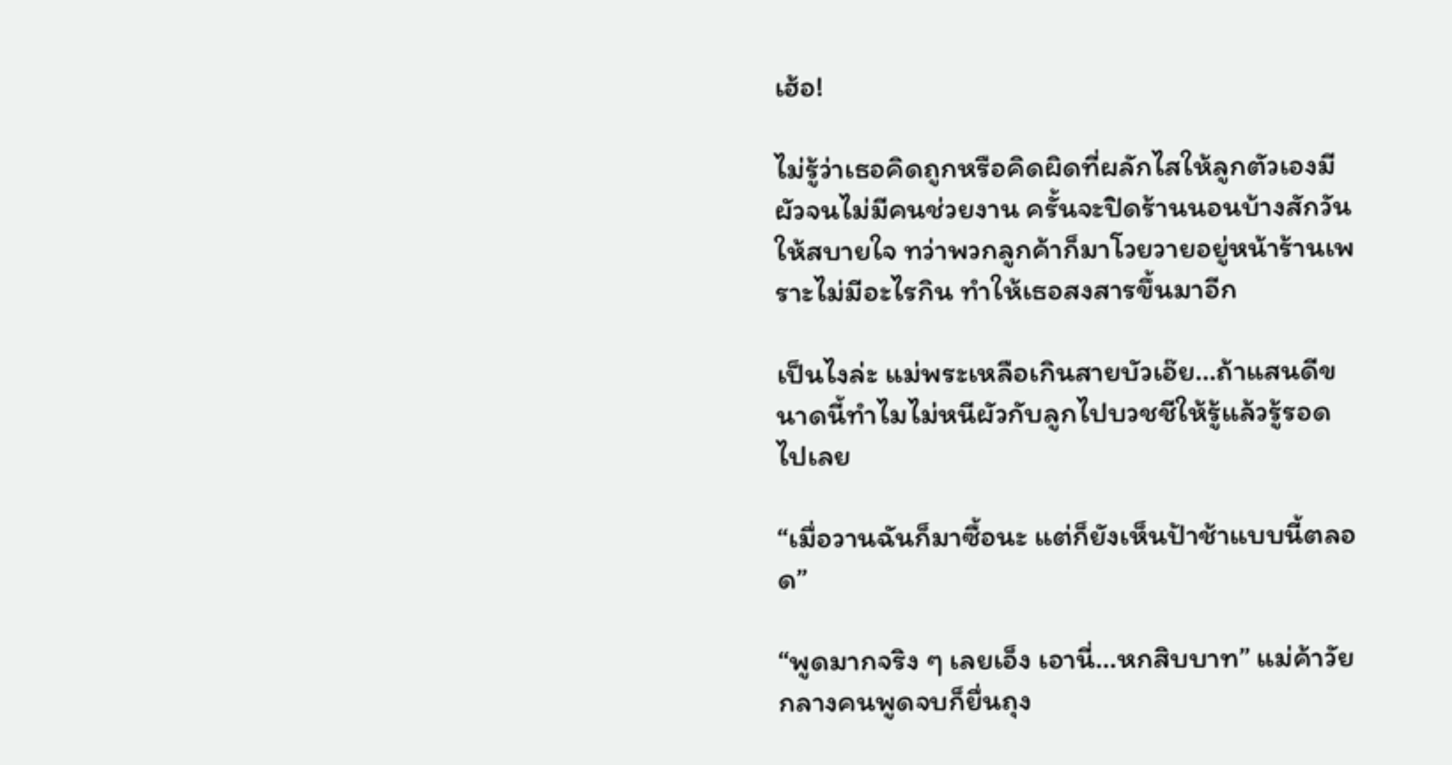เฮ้อ!

ไม่รู้ว่าเธอคิดถูกหรือคิดผิดที่ผลักไสให้ลูกตัวเองมีผัวจนไม่มีคนช่วยงาน ครั้นจะปิดร้านนอนบ้างสักวันให้สบายใจ ทว่าพวกลูกค้าก็มาโวยวายอยู่หน้าร้านเพราะไม่มีอะไรกิน ทำให้เธอสงสารขึ้นมาอีก

เป็นไงล่ะ แม่พระเหลือเกินสายบัวเอ๊ย…ถ้าแสนดีขนาดนี้ทำไมไม่หนีผัวกับลูกไปบวชชีให้รู้แล้วรู้รอดไปเลย

“เมื่อวานฉันก็มาซื้อนะ แต่ก็ยังเห็นป้าช้าแบบนี้ตลอด”

“พูดมากจริง ๆ เลยเอ็ง เอานี่…หกสิบบาท” แม่ค้าวัยกลางคนพูดจบก็ยื่นถุง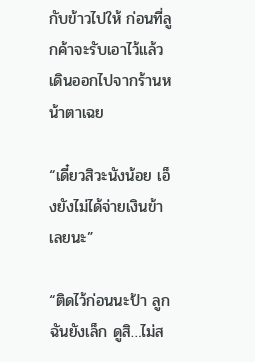กับข้าวไปให้ ก่อนที่ลูกค้าจะรับเอาไว้แล้วเดินออกไปจากร้านหน้าตาเฉย

“เดี๋ยวสิวะนังน้อย เอ็งยังไม่ได้จ่ายเงินข้าเลยนะ”

“ติดไว้ก่อนนะป้า ลูกฉันยังเล็ก ดูสิ…ไม่ส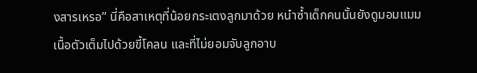งสารเหรอ” นี่คือสาเหตุที่น้อยกระเตงลูกมาด้วย หนำซ้ำเด็กคนนั้นยังดูมอมแมม เนื้อตัวเต็มไปด้วยขี้โคลน และที่ไม่ยอมจับลูกอาบ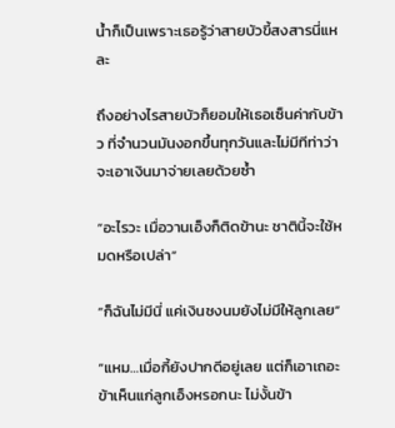น้ำก็เป็นเพราะเธอรู้ว่าสายบัวขี้สงสารนี่แหละ

ถึงอย่างไรสายบัวก็ยอมให้เธอเซ็นค่ากับข้าว ที่จำนวนมันงอกขึ้นทุกวันและไม่มีทีท่าว่าจะเอาเงินมาจ่ายเลยด้วยซ้ำ

“อะไรวะ เมื่อวานเอ็งก็ติดข้านะ ชาตินี้จะใช้หมดหรือเปล่า”

“ก็ฉันไม่มีนี่ แค่เงินชงนมยังไม่มีให้ลูกเลย”

“แหม…เมื่อกี้ยังปากดีอยู่เลย แต่ก็เอาเถอะ ข้าเห็นแก่ลูกเอ็งหรอกนะ ไม่งั้นข้า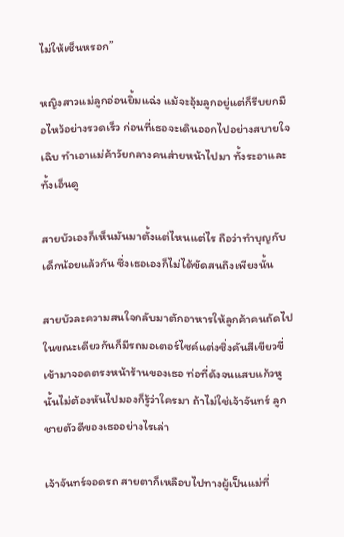ไม่ให้เซ็นหรอก”

หญิงสาวแม่ลูกอ่อนยิ้มแฉ่ง แม้จะอุ้มลูกอยู่แต่ก็รีบยกมือไหว้อย่างรวดเร็ว ก่อนที่เธอจะเดินออกไปอย่างสบายใจเฉิบ ทำเอาแม่ค้าวัยกลางคนส่ายหน้าไปมา ทั้งระอาและทั้งเอ็นดู

สายบัวเองก็เห็นมันมาตั้งแต่ไหนแต่ไร ถือว่าทำบุญกับเด็กน้อยแล้วกัน ซึ่งเธอเองก็ไม่ได้ขัดสนถึงเพียงนั้น

สายบัวละความสนใจกลับมาตักอาหารให้ลูกค้าคนถัดไป ในขณะเดียวกันก็มีรถมอเตอร์ไซค์แต่งซิ่งคันสีเขียวขี่เข้ามาจอดตรงหน้าร้านของเธอ ท่อที่ดังจนแสบแก้วหูนั้นไม่ต้องหันไปมองก็รู้ว่าใครมา ถ้าไม่ใช่เจ้าจันทร์ ลูกชายตัวดีของเธออย่างไรเล่า

เจ้าจันทร์จอดรถ สายตาก็เหลือบไปทางผู้เป็นแม่ที่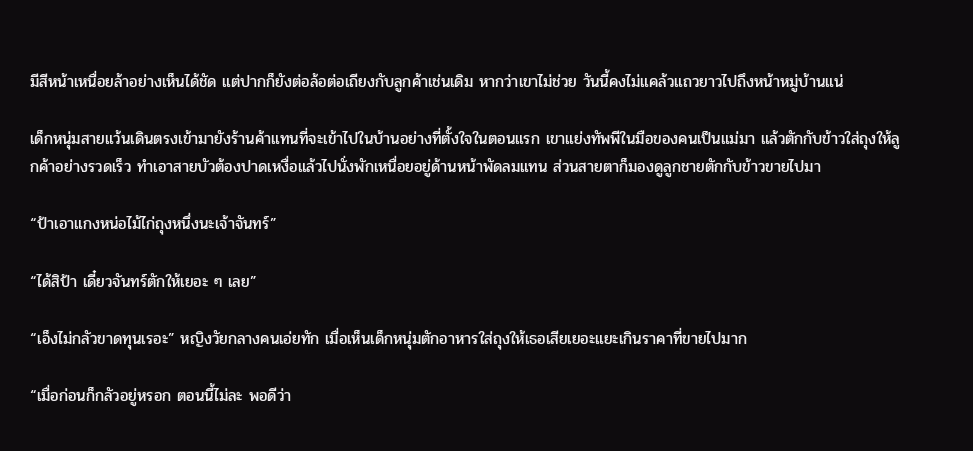มีสีหน้าเหนื่อยล้าอย่างเห็นได้ชัด แต่ปากก็ยังต่อล้อต่อเถียงกับลูกค้าเช่นเดิม หากว่าเขาไม่ช่วย วันนี้คงไม่แคล้วแถวยาวไปถึงหน้าหมู่บ้านแน่

เด็กหนุ่มสายแว้นเดินตรงเข้ามายังร้านค้าแทนที่จะเข้าไปในบ้านอย่างที่ตั้งใจในตอนแรก เขาแย่งทัพพีในมือของคนเป็นแม่มา แล้วตักกับข้าวใส่ถุงให้ลูกค้าอย่างรวดเร็ว ทำเอาสายบัวต้องปาดเหงื่อแล้วไปนั่งพักเหนื่อยอยู่ด้านหน้าพัดลมแทน ส่วนสายตาก็มองดูลูกชายตักกับข้าวขายไปมา

“ป้าเอาแกงหน่อไม้ไก่ถุงหนึ่งนะเจ้าจันทร์”

“ได้สิป้า เดี๋ยวจันทร์ตักให้เยอะ ๆ เลย”

“เอ็งไม่กลัวขาดทุนเรอะ” หญิงวัยกลางคนเอ่ยทัก เมื่อเห็นเด็กหนุ่มตักอาหารใส่ถุงให้เธอเสียเยอะแยะเกินราคาที่ขายไปมาก

“เมื่อก่อนก็กลัวอยู่หรอก ตอนนี้ไม่ละ พอดีว่า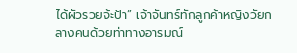ได้ผัวรวยจ้ะป้า” เจ้าจันทร์ทักลูกค้าหญิงวัยกลางคนด้วยท่าทางอารมณ์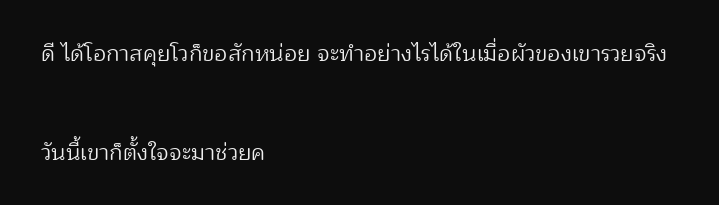ดี ได้โอกาสคุยโวก็ขอสักหน่อย จะทำอย่างไรได้ในเมื่อผัวของเขารวยจริง

วันนี้เขาก็ตั้งใจจะมาช่วยค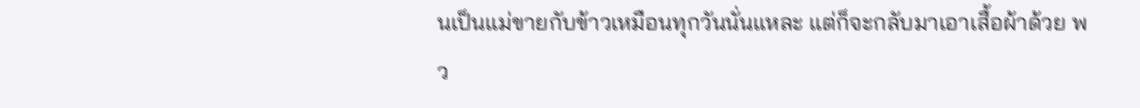นเป็นแม่ขายกับข้าวเหมือนทุกวันนั่นแหละ แต่ก็จะกลับมาเอาเสื้อผ้าด้วย พว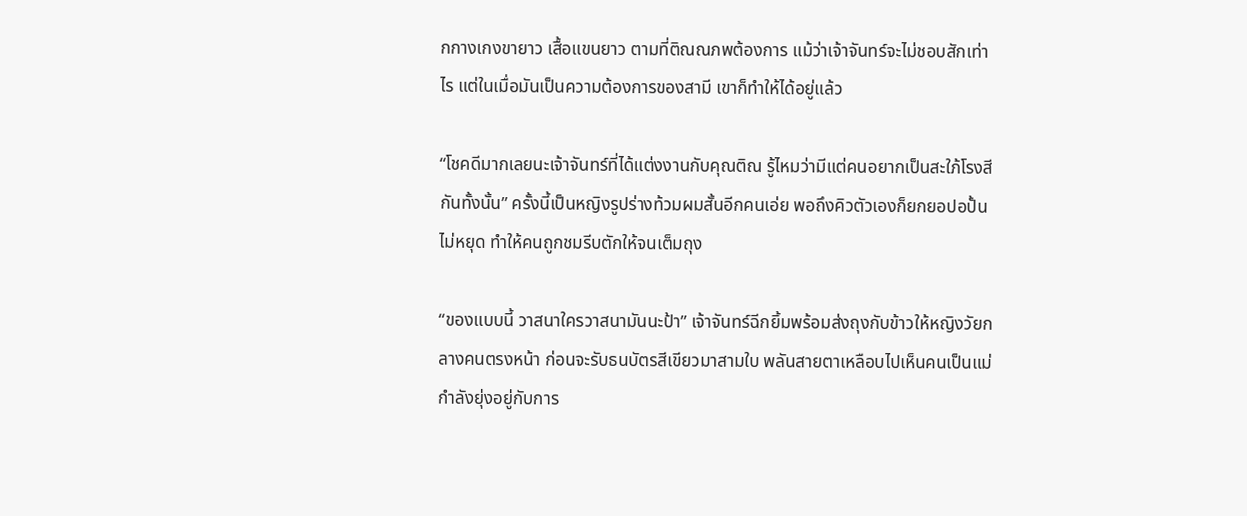กกางเกงขายาว เสื้อแขนยาว ตามที่ติณณภพต้องการ แม้ว่าเจ้าจันทร์จะไม่ชอบสักเท่าไร แต่ในเมื่อมันเป็นความต้องการของสามี เขาก็ทำให้ได้อยู่แล้ว

“โชคดีมากเลยนะเจ้าจันทร์ที่ได้แต่งงานกับคุณติณ รู้ไหมว่ามีแต่คนอยากเป็นสะใภ้โรงสีกันทั้งนั้น” ครั้งนี้เป็นหญิงรูปร่างท้วมผมสั้นอีกคนเอ่ย พอถึงคิวตัวเองก็ยกยอปอปั้นไม่หยุด ทำให้คนถูกชมรีบตักให้จนเต็มถุง

“ของแบบนี้ วาสนาใครวาสนามันนะป้า” เจ้าจันทร์ฉีกยิ้มพร้อมส่งถุงกับข้าวให้หญิงวัยกลางคนตรงหน้า ก่อนจะรับธนบัตรสีเขียวมาสามใบ พลันสายตาเหลือบไปเห็นคนเป็นแม่กำลังยุ่งอยู่กับการ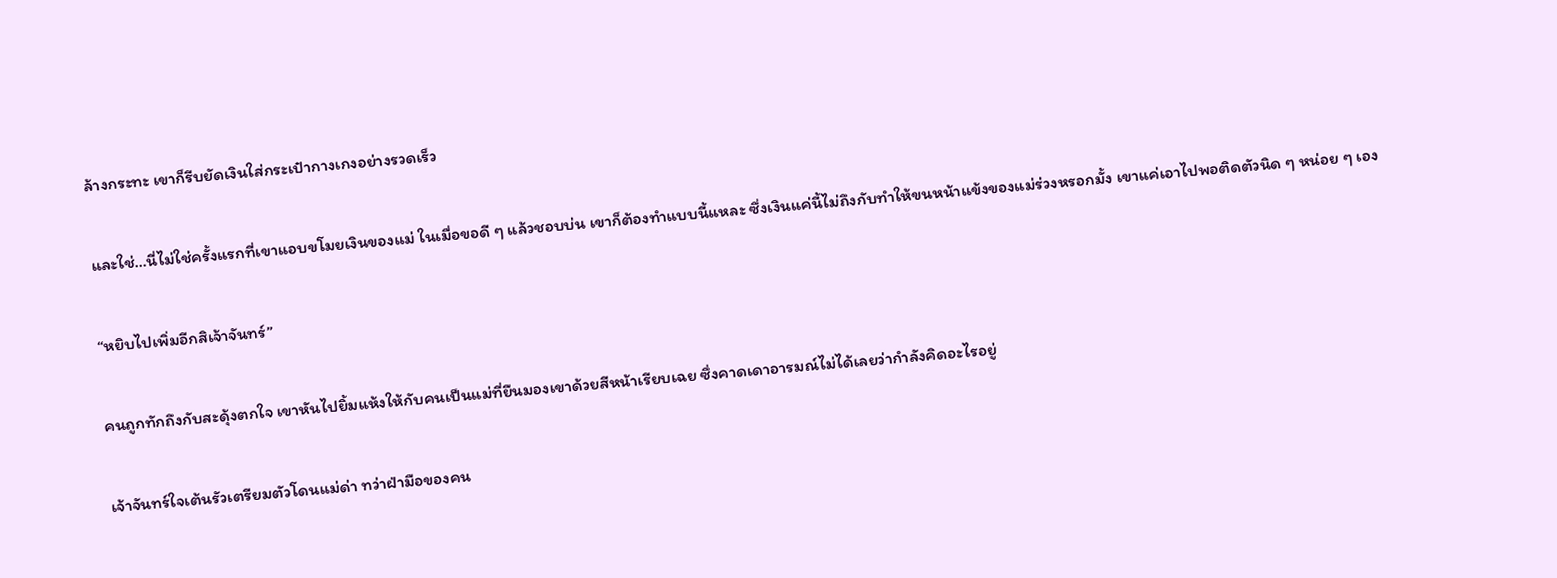ล้างกระทะ เขาก็รีบยัดเงินใส่กระเป๋ากางเกงอย่างรวดเร็ว

และใช่…นี่ไม่ใช่ครั้งแรกที่เขาแอบขโมยเงินของแม่ ในเมื่อขอดี ๆ แล้วชอบบ่น เขาก็ต้องทำแบบนี้แหละ ซึ่งเงินแค่นี้ไม่ถึงกับทำให้ขนหน้าแข้งของแม่ร่วงหรอกมั้ง เขาแค่เอาไปพอติดตัวนิด ๆ หน่อย ๆ เอง

“หยิบไปเพิ่มอีกสิเจ้าจันทร์”

คนถูกทักถึงกับสะดุ้งตกใจ เขาหันไปยิ้มแห้งให้กับคนเป็นแม่ที่ยืนมองเขาด้วยสีหน้าเรียบเฉย ซึ่งคาดเดาอารมณ์ไม่ได้เลยว่ากำลังคิดอะไรอยู่

เจ้าจันทร์ใจเต้นรัวเตรียมตัวโดนแม่ด่า ทว่าฝ่ามือของคน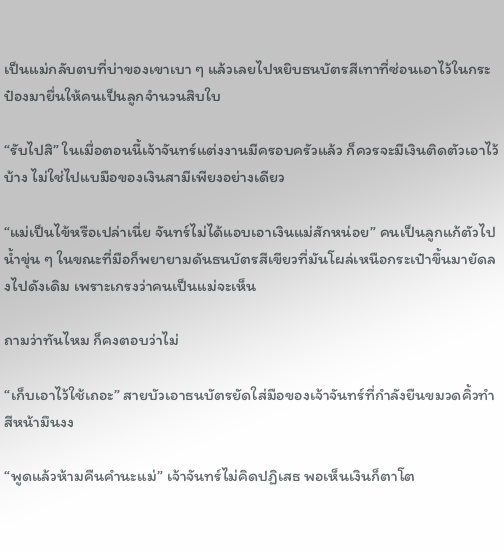เป็นแม่กลับตบที่บ่าของเขาเบา ๆ แล้วเลยไปหยิบธนบัตรสีเทาที่ซ่อนเอาไว้ในกระป๋องมายื่นให้คนเป็นลูกจำนวนสิบใบ

“รับไปสิ” ในเมื่อตอนนี้เจ้าจันทร์แต่งงานมีครอบครัวแล้ว ก็ควรจะมีเงินติดตัวเอาไว้บ้าง ไม่ใช่ไปแบมือของเงินสามีเพียงอย่างเดียว

“แม่เป็นไข้หรือเปล่าเนี่ย จันทร์ไม่ได้แอบเอาเงินแม่สักหน่อย” คนเป็นลูกแก้ตัวไปน้ำขุ่น ๆ ในขณะที่มือก็พยายามดันธนบัตรสีเขียวที่มันโผล่เหนือกระเป๋าขึ้นมายัดลงไปดังเดิม เพราะเกรงว่าคนเป็นแม่จะเห็น

ถามว่าทันไหม ก็คงตอบว่าไม่

“เก็บเอาไว้ใช้เถอะ” สายบัวเอาธนบัตรยัดใส่มือของเจ้าจันทร์ที่กำลังยืนขมวดคิ้วทำสีหน้ามึนงง

“พูดแล้วห้ามคืนคำนะแม่” เจ้าจันทร์ไม่คิดปฏิเสธ พอเห็นเงินก็ตาโต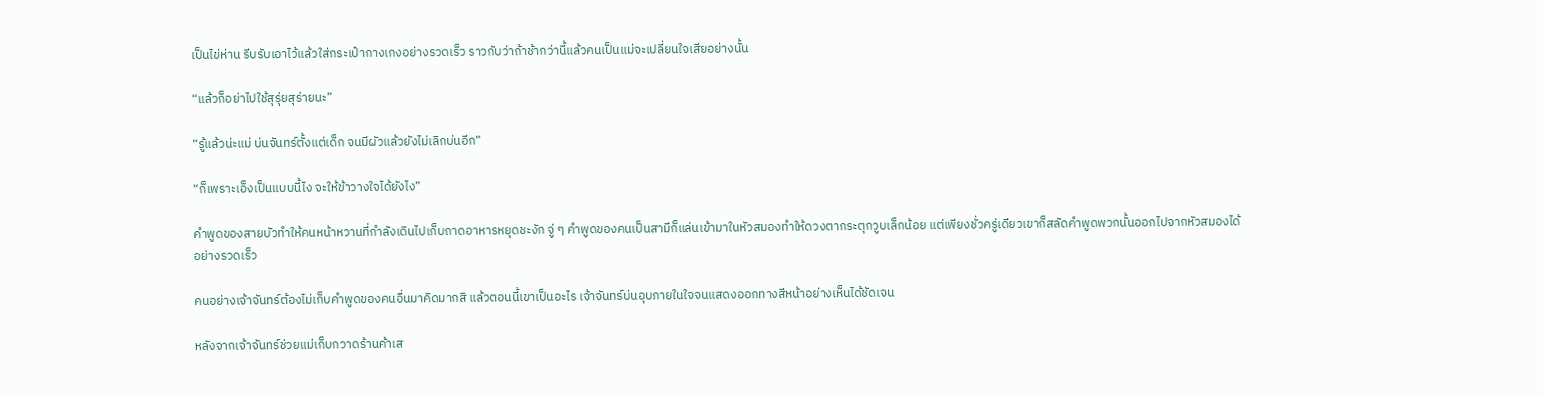เป็นไข่ห่าน รีบรับเอาไว้แล้วใส่กระเป๋ากางเกงอย่างรวดเร็ว ราวกับว่าถ้าช้ากว่านี้แล้วคนเป็นแม่จะเปลี่ยนใจเสียอย่างนั้น

“แล้วก็อย่าไปใช้สุรุ่ยสุร่ายนะ”

“รู้แล้วน่ะแม่ บ่นจันทร์ตั้งแต่เด็ก จนมีผัวแล้วยังไม่เลิกบ่นอีก”

“ก็เพราะเอ็งเป็นแบบนี้ไง จะให้ข้าวางใจได้ยังไง”

คำพูดของสายบัวทำให้คนหน้าหวานที่กำลังเดินไปเก็บถาดอาหารหยุดชะงัก จู่ ๆ คำพูดของคนเป็นสามีก็แล่นเข้ามาในหัวสมองทำให้ดวงตากระตุกวูบเล็กน้อย แต่เพียงชั่วครู่เดียวเขาก็สลัดคำพูดพวกนั้นออกไปจากหัวสมองได้อย่างรวดเร็ว

คนอย่างเจ้าจันทร์ต้องไม่เก็บคำพูดของคนอื่นมาคิดมากสิ แล้วตอนนี้เขาเป็นอะไร เจ้าจันทร์บ่นอุบภายในใจจนแสดงออกทางสีหน้าอย่างเห็นได้ชัดเจน

หลังจากเจ้าจันทร์ช่วยแม่เก็บกวาดร้านค้าเส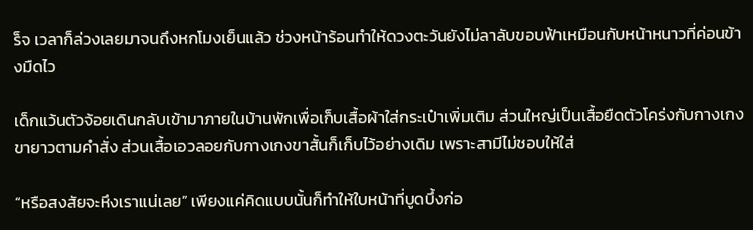ร็จ เวลาก็ล่วงเลยมาจนถึงหกโมงเย็นแล้ว ช่วงหน้าร้อนทำให้ดวงตะวันยังไม่ลาลับขอบฟ้าเหมือนกับหน้าหนาวที่ค่อนข้างมืดไว

เด็กแว้นตัวจ้อยเดินกลับเข้ามาภายในบ้านพักเพื่อเก็บเสื้อผ้าใส่กระเป๋าเพิ่มเติม ส่วนใหญ่เป็นเสื้อยืดตัวโคร่งกับกางเกงขายาวตามคำสั่ง ส่วนเสื้อเอวลอยกับกางเกงขาสั้นก็เก็บไว้อย่างเดิม เพราะสามีไม่ชอบให้ใส่

“หรือสงสัยจะหึงเราแน่เลย” เพียงแค่คิดแบบนั้นก็ทำให้ใบหน้าที่บูดบึ้งก่อ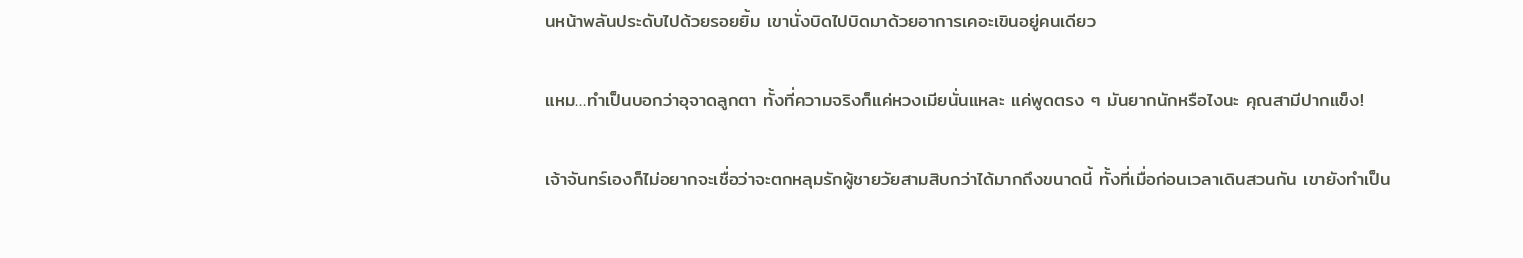นหน้าพลันประดับไปด้วยรอยยิ้ม เขานั่งบิดไปบิดมาด้วยอาการเคอะเขินอยู่คนเดียว

แหม…ทำเป็นบอกว่าอุจาดลูกตา ทั้งที่ความจริงก็แค่หวงเมียนั่นแหละ แค่พูดตรง ๆ มันยากนักหรือไงนะ คุณสามีปากแข็ง!

เจ้าจันทร์เองก็ไม่อยากจะเชื่อว่าจะตกหลุมรักผู้ชายวัยสามสิบกว่าได้มากถึงขนาดนี้ ทั้งที่เมื่อก่อนเวลาเดินสวนกัน เขายังทำเป็น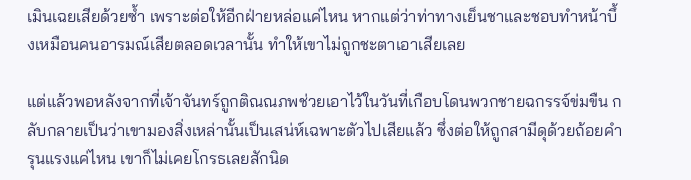เมินเฉยเสียด้วยซ้ำ เพราะต่อให้อีกฝ่ายหล่อแค่ไหน หากแต่ว่าท่าทางเย็นชาและชอบทำหน้าบึ้งเหมือนคนอารมณ์เสียตลอดเวลานั้น ทำให้เขาไม่ถูกชะตาเอาเสียเลย

แต่แล้วพอหลังจากที่เจ้าจันทร์ถูกติณณภพช่วยเอาไว้ในวันที่เกือบโดนพวกชายฉกรรจ์ข่มขืน กลับกลายเป็นว่าเขามองสิ่งเหล่านั้นเป็นเสน่ห์เฉพาะตัวไปเสียแล้ว ซึ่งต่อให้ถูกสามีดุด้วยถ้อยคำรุนแรงแค่ไหน เขาก็ไม่เคยโกรธเลยสักนิด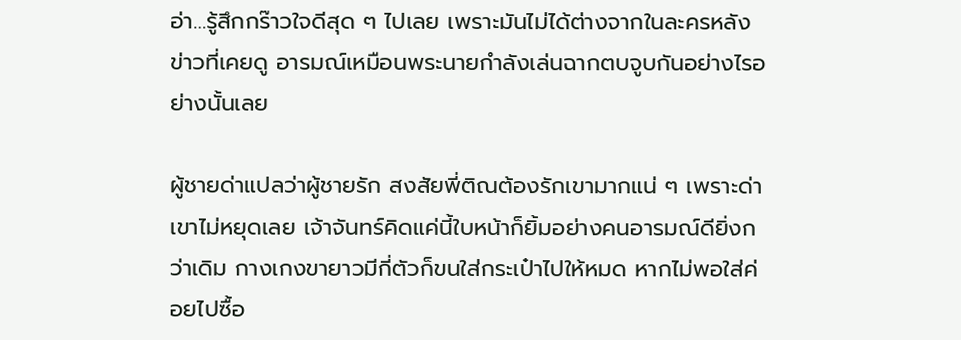อ่า…รู้สึกกร๊าวใจดีสุด ๆ ไปเลย เพราะมันไม่ได้ต่างจากในละครหลังข่าวที่เคยดู อารมณ์เหมือนพระนายกำลังเล่นฉากตบจูบกันอย่างไรอย่างนั้นเลย

ผู้ชายด่าแปลว่าผู้ชายรัก สงสัยพี่ติณต้องรักเขามากแน่ ๆ เพราะด่าเขาไม่หยุดเลย เจ้าจันทร์คิดแค่นี้ใบหน้าก็ยิ้มอย่างคนอารมณ์ดียิ่งกว่าเดิม กางเกงขายาวมีกี่ตัวก็ขนใส่กระเป๋าไปให้หมด หากไม่พอใส่ค่อยไปซื้อ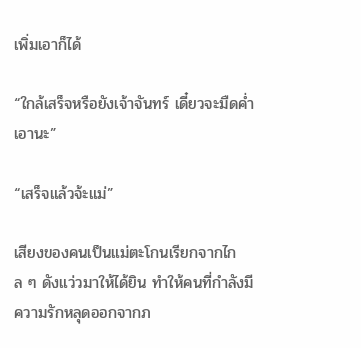เพิ่มเอาก็ได้

“ใกล้เสร็จหรือยังเจ้าจันทร์ เดี๋ยวจะมืดค่ำเอานะ”

“เสร็จแล้วจ้ะแม่”

เสียงของคนเป็นแม่ตะโกนเรียกจากไกล ๆ ดังแว่วมาให้ได้ยิน ทำให้คนที่กำลังมีความรักหลุดออกจากภ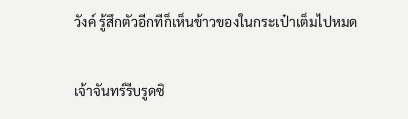วังค์ รู้สึกตัวอีกทีก็เห็นข้าวของในกระเป๋าเต็มไปหมด

เจ้าจันทร์รีบรูดซิ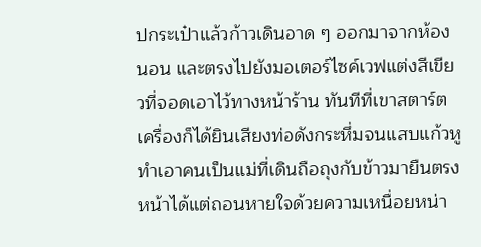ปกระเป๋าแล้วก้าวเดินอาด ๆ ออกมาจากห้องนอน และตรงไปยังมอเตอร์ไซค์เวฟแต่งสีเขียวที่จอดเอาไว้ทางหน้าร้าน ทันทีที่เขาสตาร์ตเครื่องก็ได้ยินเสียงท่อดังกระหึ่มจนแสบแก้วหู ทำเอาคนเป็นแม่ที่เดินถือถุงกับข้าวมายืนตรงหน้าได้แต่ถอนหายใจด้วยความเหนื่อยหน่า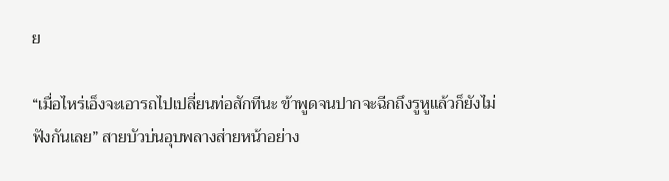ย

“เมื่อไหร่เอ็งจะเอารถไปเปลี่ยนท่อสักทีนะ ข้าพูดจนปากจะฉีกถึงรูหูแล้วก็ยังไม่ฟังกันเลย” สายบัวบ่นอุบพลางส่ายหน้าอย่าง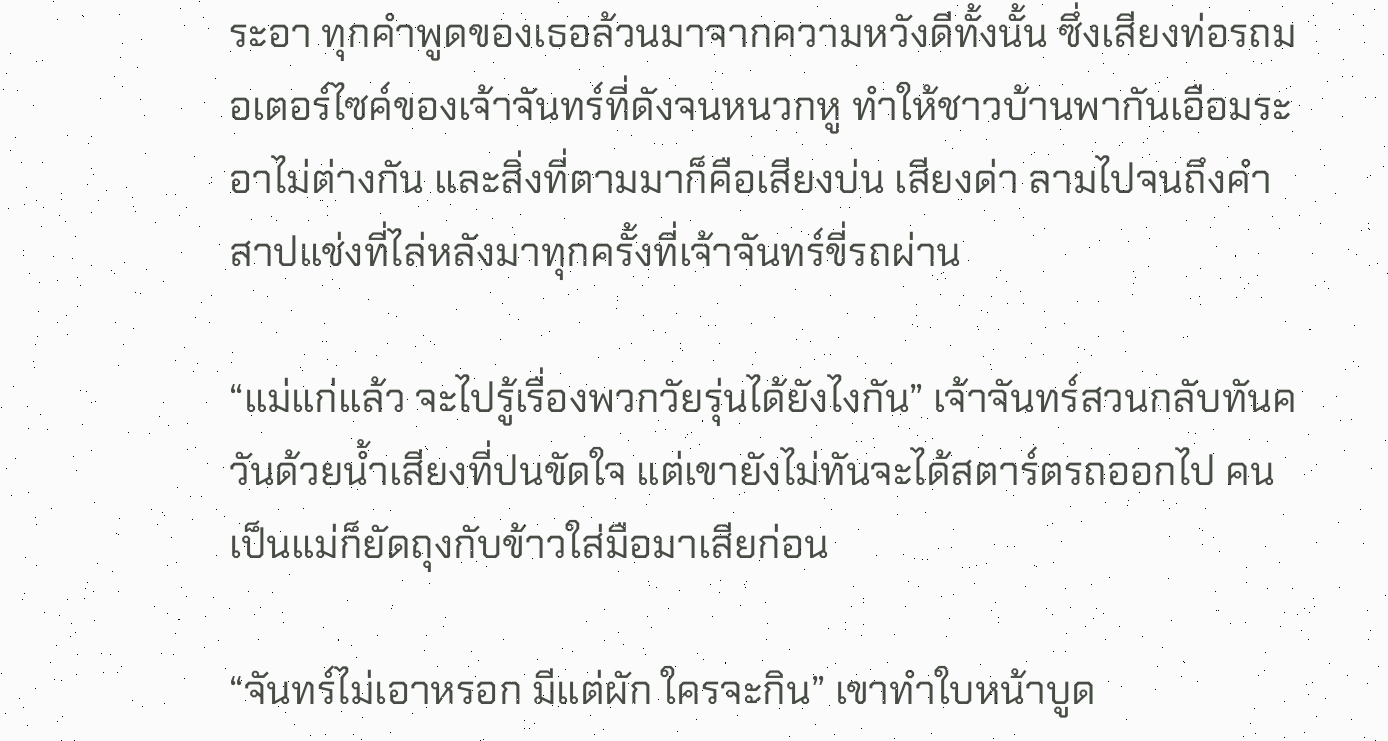ระอา ทุกคำพูดของเธอล้วนมาจากความหวังดีทั้งนั้น ซึ่งเสียงท่อรถมอเตอร์ไซค์ของเจ้าจันทร์ที่ดังจนหนวกหู ทำให้ชาวบ้านพากันเอือมระอาไม่ต่างกัน และสิ่งที่ตามมาก็คือเสียงบ่น เสียงด่า ลามไปจนถึงคำสาปแช่งที่ไล่หลังมาทุกครั้งที่เจ้าจันทร์ขี่รถผ่าน

“แม่แก่แล้ว จะไปรู้เรื่องพวกวัยรุ่นได้ยังไงกัน” เจ้าจันทร์สวนกลับทันควันด้วยน้ำเสียงที่ปนขัดใจ แต่เขายังไม่ทันจะได้สตาร์ตรถออกไป คนเป็นแม่ก็ยัดถุงกับข้าวใส่มือมาเสียก่อน

“จันทร์ไม่เอาหรอก มีแต่ผัก ใครจะกิน” เขาทำใบหน้าบูด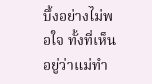บึ้งอย่างไม่พอใจ ทั้งที่เห็นอยู่ว่าแม่ทำ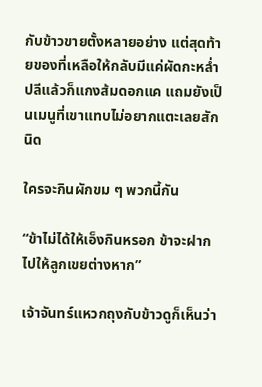กับข้าวขายตั้งหลายอย่าง แต่สุดท้ายของที่เหลือให้กลับมีแค่ผัดกะหล่ำปลีแล้วก็แกงส้มดอกแค แถมยังเป็นเมนูที่เขาแทบไม่อยากแตะเลยสักนิด

ใครจะกินผักขม ๆ พวกนี้กัน

“ข้าไม่ได้ให้เอ็งกินหรอก ข้าจะฝากไปให้ลูกเขยต่างหาก”

เจ้าจันทร์แหวกถุงกับข้าวดูก็เห็นว่า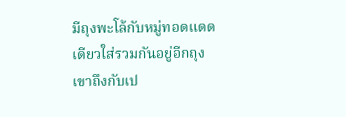มีถุงพะโล้กับหมู่ทอดแดดเดียวใส่รวมกันอยู่อีกถุง เขาถึงกับเป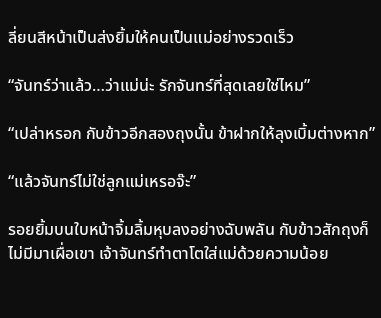ลี่ยนสีหน้าเป็นส่งยิ้มให้คนเป็นแม่อย่างรวดเร็ว

“จันทร์ว่าแล้ว…ว่าแม่น่ะ รักจันทร์ที่สุดเลยใช่ไหม”

“เปล่าหรอก กับข้าวอีกสองถุงนั้น ข้าฝากให้ลุงเบิ้มต่างหาก”

“แล้วจันทร์ไม่ใช่ลูกแม่เหรอจ๊ะ”

รอยยิ้มบนใบหน้าจิ้มลิ้มหุบลงอย่างฉับพลัน กับข้าวสักถุงก็ไม่มีมาเผื่อเขา เจ้าจันทร์ทำตาโตใส่แม่ด้วยความน้อย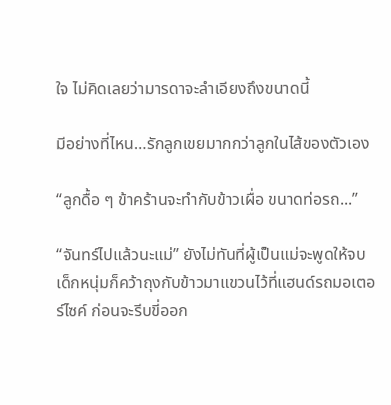ใจ ไม่คิดเลยว่ามารดาจะลำเอียงถึงขนาดนี้

มีอย่างที่ไหน…รักลูกเขยมากกว่าลูกในไส้ของตัวเอง

“ลูกดื้อ ๆ ข้าคร้านจะทำกับข้าวเผื่อ ขนาดท่อรถ...”

“จันทร์ไปแล้วนะแม่” ยังไม่ทันที่ผู้เป็นแม่จะพูดให้จบ เด็กหนุ่มก็คว้าถุงกับข้าวมาแขวนไว้ที่แฮนด์รถมอเตอร์ไซค์ ก่อนจะรีบขี่ออก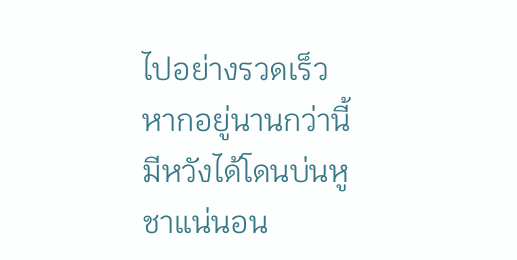ไปอย่างรวดเร็ว หากอยู่นานกว่านี้มีหวังได้โดนบ่นหูชาแน่นอน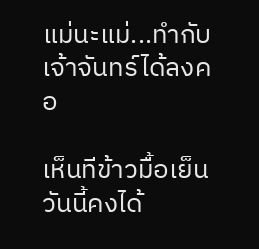แม่นะแม่...ทำกับเจ้าจันทร์ได้ลงคอ

เห็นทีข้าวมื้อเย็นวันนี้คงได้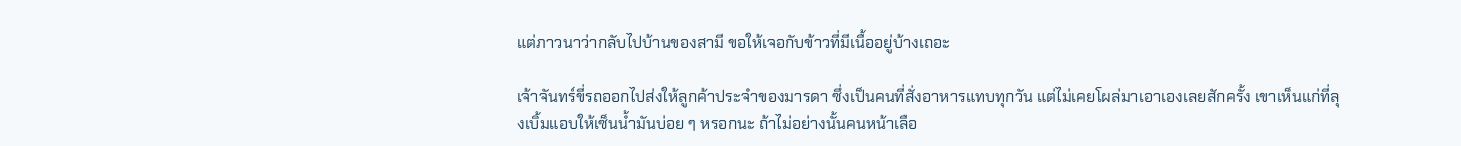แต่ภาวนาว่ากลับไปบ้านของสามี ขอให้เจอกับข้าวที่มีเนื้ออยู่บ้างเถอะ

เจ้าจันทร์ขี่รถออกไปส่งให้ลูกค้าประจำของมารดา ซึ่งเป็นคนที่สั่งอาหารแทบทุกวัน แต่ไม่เคยโผล่มาเอาเองเลยสักครั้ง เขาเห็นแก่ที่ลุงเบิ้มแอบให้เซ็นน้ำมันบ่อย ๆ หรอกนะ ถ้าไม่อย่างนั้นคนหน้าเลือ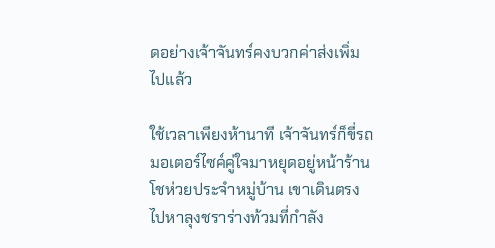ดอย่างเจ้าจันทร์คงบวกค่าส่งเพิ่มไปแล้ว

ใช้เวลาเพียงห้านาที เจ้าจันทร์ก็ขี่รถมอเตอร์ไซค์คู่ใจมาหยุดอยู่หน้าร้านโชห่วยประจำหมู่บ้าน เขาเดินตรงไปหาลุงชราร่างท้วมที่กำลัง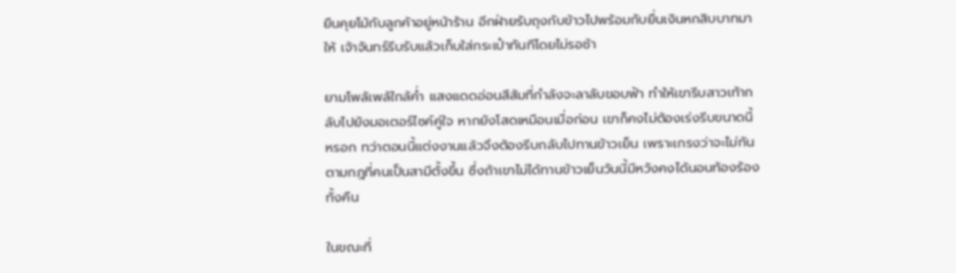ยืนคุยโม้กับลูกค้าอยู่หน้าร้าน อีกฝ่ายรับถุงกับข้าวไปพร้อมกับยื่นเงินหกสิบบาทมาให้ เจ้าจันทร์รีบรับแล้วเก็บใส่กระเป๋าทันทีโดยไม่รอช้า

ยามโพล้เพล้ใกล้ค่ำ แสงแดดอ่อนสีส้มที่กำลังจะลาลับขอบฟ้า ทำให้เขารีบสาวเท้ากลับไปยังมอเตอร์ไซค์คู่ใจ หากยังโสดเหมือนเมื่อก่อน เขาก็คงไม่ต้องเร่งรีบขนาดนี้หรอก ทว่าตอนนี้แต่งงานแล้วจึงต้องรีบกลับไปทานข้าวเย็น เพราะเกรงว่าจะไม่ทันตามกฎที่คนเป็นสามีตั้งขึ้น ซึ่งถ้าเขาไม่ได้ทานข้าวเย็นวันนี้มีหวังคงได้นอนท้องร้องทั้งคืน

ในขณะที่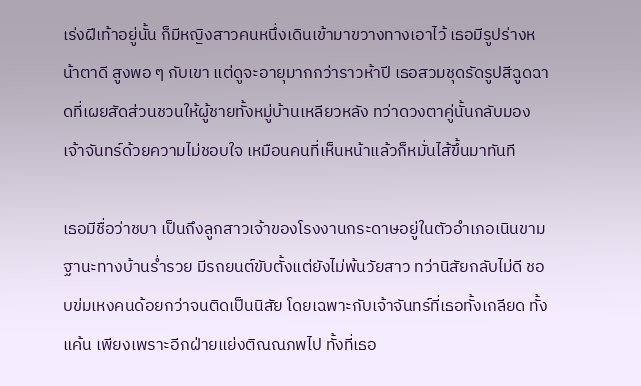เร่งฝีเท้าอยู่นั้น ก็มีหญิงสาวคนหนึ่งเดินเข้ามาขวางทางเอาไว้ เธอมีรูปร่างหน้าตาดี สูงพอ ๆ กับเขา แต่ดูจะอายุมากกว่าราวห้าปี เธอสวมชุดรัดรูปสีฉูดฉาดที่เผยสัดส่วนชวนให้ผู้ชายทั้งหมู่บ้านเหลียวหลัง ทว่าดวงตาคู่นั้นกลับมองเจ้าจันทร์ด้วยความไม่ชอบใจ เหมือนคนที่เห็นหน้าแล้วก็หมั่นไส้ขึ้นมาทันที

เธอมีชื่อว่าชบา เป็นถึงลูกสาวเจ้าของโรงงานกระดาษอยู่ในตัวอำเภอเนินขาม ฐานะทางบ้านร่ำรวย มีรถยนต์ขับตั้งแต่ยังไม่พ้นวัยสาว ทว่านิสัยกลับไม่ดี ชอบข่มเหงคนด้อยกว่าจนติดเป็นนิสัย โดยเฉพาะกับเจ้าจันทร์ที่เธอทั้งเกลียด ทั้งแค้น เพียงเพราะอีกฝ่ายแย่งติณณภพไป ทั้งที่เธอ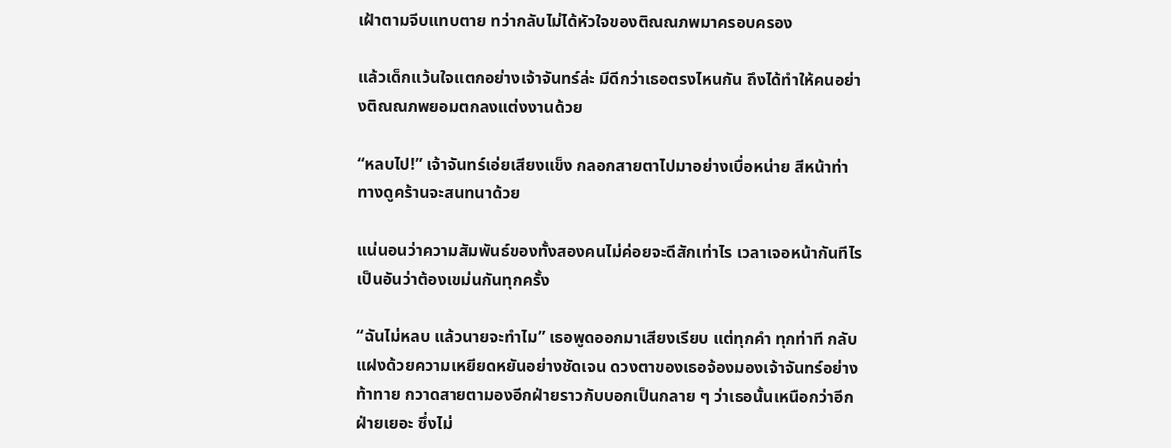เฝ้าตามจีบแทบตาย ทว่ากลับไม่ได้หัวใจของติณณภพมาครอบครอง

แล้วเด็กแว้นใจแตกอย่างเจ้าจันทร์ล่ะ มีดีกว่าเธอตรงไหนกัน ถึงได้ทำให้คนอย่างติณณภพยอมตกลงแต่งงานด้วย

“หลบไป!” เจ้าจันทร์เอ่ยเสียงแข็ง กลอกสายตาไปมาอย่างเบื่อหน่าย สีหน้าท่าทางดูคร้านจะสนทนาด้วย

แน่นอนว่าความสัมพันธ์ของทั้งสองคนไม่ค่อยจะดีสักเท่าไร เวลาเจอหน้ากันทีไรเป็นอันว่าต้องเขม่นกันทุกครั้ง

“ฉันไม่หลบ แล้วนายจะทำไม” เธอพูดออกมาเสียงเรียบ แต่ทุกคำ ทุกท่าที กลับแฝงด้วยความเหยียดหยันอย่างชัดเจน ดวงตาของเธอจ้องมองเจ้าจันทร์อย่างท้าทาย กวาดสายตามองอีกฝ่ายราวกับบอกเป็นกลาย ๆ ว่าเธอนั้นเหนือกว่าอีกฝ่ายเยอะ ซึ่งไม่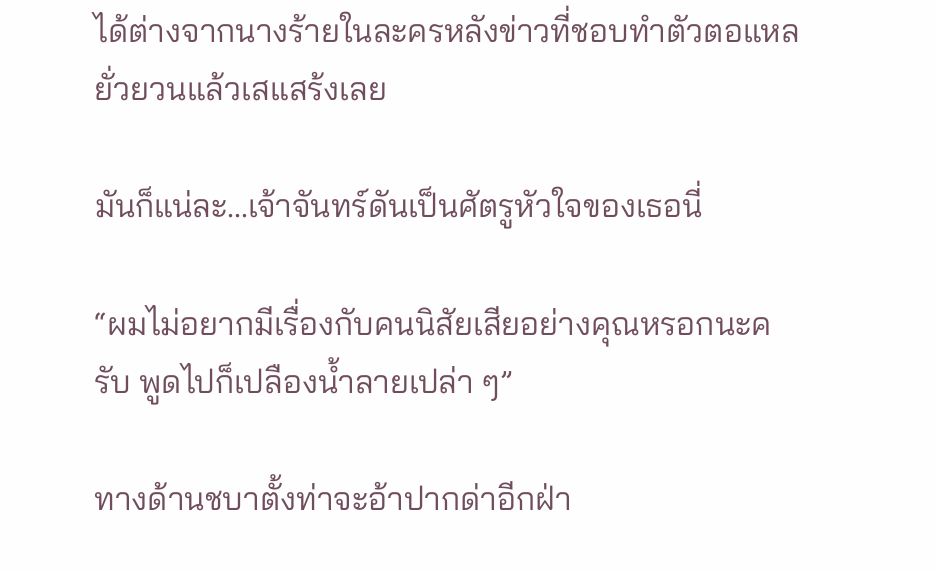ได้ต่างจากนางร้ายในละครหลังข่าวที่ชอบทำตัวตอแหล ยั่วยวนแล้วเสแสร้งเลย

มันก็แน่ละ…เจ้าจันทร์ดันเป็นศัตรูหัวใจของเธอนี่

“ผมไม่อยากมีเรื่องกับคนนิสัยเสียอย่างคุณหรอกนะครับ พูดไปก็เปลืองน้ำลายเปล่า ๆ”

ทางด้านชบาตั้งท่าจะอ้าปากด่าอีกฝ่า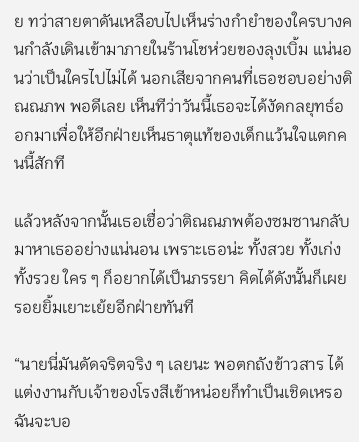ย ทว่าสายตาดันเหลือบไปเห็นร่างกำยำของใครบางคนกำลังเดินเข้ามาภายในร้านโชห่วยของลุงเบิ้ม แน่นอนว่าเป็นใครไปไม่ได้ นอกเสียจากคนที่เธอชอบอย่างติณณภพ พอดีเลย เห็นทีว่าวันนี้เธอจะได้งัดกลยุทธ์ออกมาเพื่อให้อีกฝ่ายเห็นธาตุแท้ของเด็กแว้นใจแตกคนนี้สักที

แล้วหลังจากนั้นเธอเชื่อว่าติณณภพต้องซมซานกลับมาหาเธออย่างแน่นอน เพราะเธอน่ะ ทั้งสวย ทั้งเก่ง ทั้งรวย ใคร ๆ ก็อยากได้เป็นภรรยา คิดได้ดังนั้นก็เผยรอยยิ้มเยาะเย้ยอีกฝ่ายทันที

“นายนี่มันดัดจริตจริง ๆ เลยนะ พอตกถังข้าวสาร ได้แต่งงานกับเจ้าของโรงสีเข้าหน่อยก็ทำเป็นเชิดเหรอ ฉันจะบอ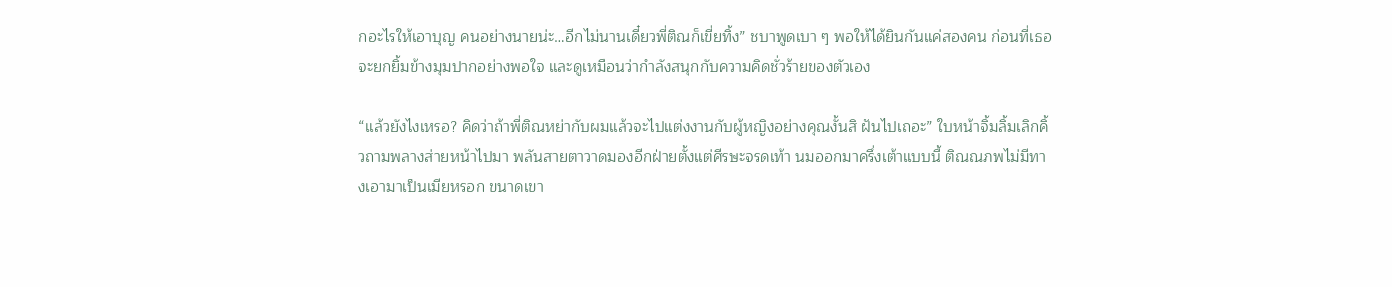กอะไรให้เอาบุญ คนอย่างนายน่ะ…อีกไม่นานเดี๋ยวพี่ติณก็เขี่ยทิ้ง” ชบาพูดเบา ๆ พอให้ได้ยินกันแค่สองคน ก่อนที่เธอจะยกยิ้มข้างมุมปากอย่างพอใจ และดูเหมือนว่ากำลังสนุกกับความคิดชั่วร้ายของตัวเอง

“แล้วยังไงเหรอ? คิดว่าถ้าพี่ติณหย่ากับผมแล้วจะไปแต่งงานกับผู้หญิงอย่างคุณงั้นสิ ฝันไปเถอะ” ใบหน้าจิ้มลิ้มเลิกคิ้วถามพลางส่ายหน้าไปมา พลันสายตาวาดมองอีกฝ่ายตั้งแต่ศีรษะจรดเท้า นมออกมาครึ่งเต้าแบบนี้ ติณณภพไม่มีทางเอามาเป็นเมียหรอก ขนาดเขา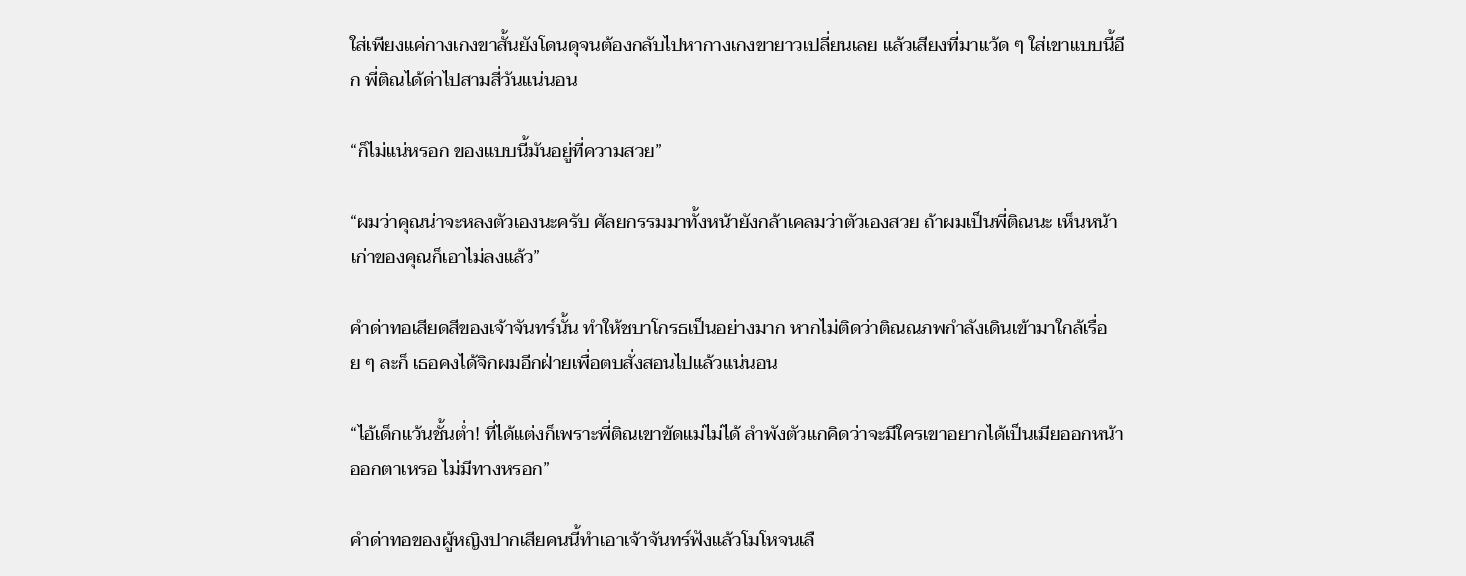ใส่เพียงแค่กางเกงขาสั้นยังโดนดุจนต้องกลับไปหากางเกงขายาวเปลี่ยนเลย แล้วเสียงที่มาแว้ด ๆ ใส่เขาแบบนี้อีก พี่ติณได้ด่าไปสามสี่วันแน่นอน

“ก็ไม่แน่หรอก ของแบบนี้มันอยู่ที่ความสวย”

“ผมว่าคุณน่าจะหลงตัวเองนะครับ ศัลยกรรมมาทั้งหน้ายังกล้าเคลมว่าตัวเองสวย ถ้าผมเป็นพี่ติณนะ เห็นหน้าเก่าของคุณก็เอาไม่ลงแล้ว”

คำด่าทอเสียดสีของเจ้าจันทร์นั้น ทำให้ชบาโกรธเป็นอย่างมาก หากไม่ติดว่าติณณภพกำลังเดินเข้ามาใกล้เรื่อย ๆ ละก็ เธอคงได้จิกผมอีกฝ่ายเพื่อตบสั่งสอนไปแล้วแน่นอน

“ไอ้เด็กแว้นชั้นต่ำ! ที่ได้แต่งก็เพราะพี่ติณเขาขัดแม่ไม่ได้ ลำพังตัวแกคิดว่าจะมีใครเขาอยากได้เป็นเมียออกหน้าออกตาเหรอ ไม่มีทางหรอก”

คำด่าทอของผู้หญิงปากเสียคนนี้ทำเอาเจ้าจันทร์ฟังแล้วโมโหจนเลื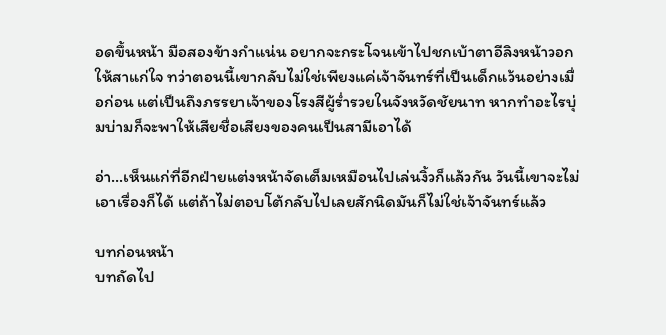อดขึ้นหน้า มือสองข้างกำแน่น อยากจะกระโจนเข้าไปชกเบ้าตาอีลิงหน้าวอกให้สาแก่ใจ ทว่าตอนนี้เขากลับไม่ใช่เพียงแค่เจ้าจันทร์ที่เป็นเด็กแว้นอย่างเมื่อก่อน แต่เป็นถึงภรรยาเจ้าของโรงสีผู้ร่ำรวยในจังหวัดชัยนาท หากทำอะไรบุ่มบ่ามก็จะพาให้เสียชื่อเสียงของคนเป็นสามีเอาได้

อ่า…เห็นแก่ที่อีกฝ่ายแต่งหน้าจัดเต็มเหมือนไปเล่นงิ้วก็แล้วกัน วันนี้เขาจะไม่เอาเรื่องก็ได้ แต่ถ้าไม่ตอบโต้กลับไปเลยสักนิดมันก็ไม่ใช่เจ้าจันทร์แล้ว

บทก่อนหน้า
บทถัดไป